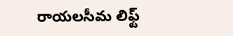రాయలసీమ లిఫ్ట్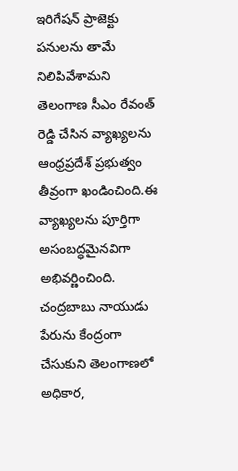ఇరిగేషన్ ప్రాజెక్టు పనులను తామే నిలిపివేశామని తెలంగాణ సీఎం రేవంత్ రెడ్డి చేసిన వ్యాఖ్యలను ఆంధ్రప్రదేశ్ ప్రభుత్వం తీవ్రంగా ఖండించింది.ఈ వ్యాఖ్యలను పూర్తిగా అసంబద్ధమైనవిగా అభివర్ణించింది. చంద్రబాబు నాయుడు పేరును కేంద్రంగా చేసుకుని తెలంగాణలో అధికార,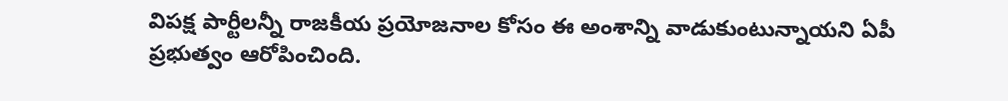విపక్ష పార్టీలన్నీ రాజకీయ ప్రయోజనాల కోసం ఈ అంశాన్ని వాడుకుంటున్నాయని ఏపీ ప్రభుత్వం ఆరోపించింది.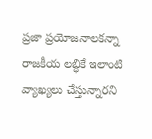ప్రజా ప్రయోజనాలకన్నా రాజకీయ లబ్ధికే ఇలాంటి వ్యాఖ్యలు చేస్తున్నారని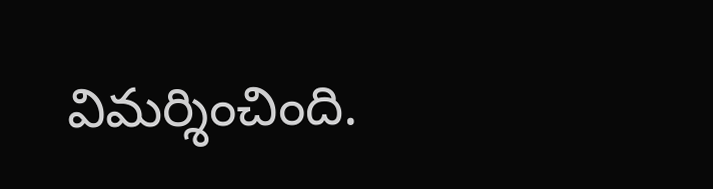విమర్శించింది.